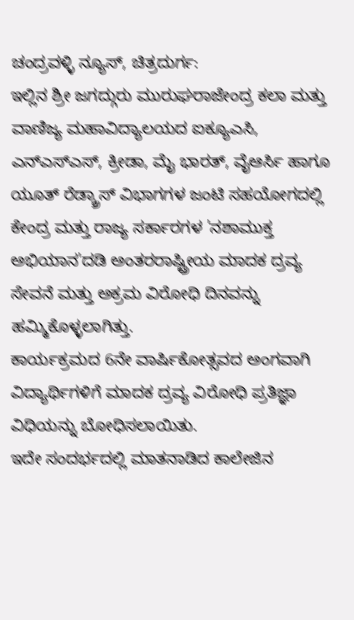ಚಂದ್ರವಳ್ಳಿ ನ್ಯೂಸ್, ಚಿತ್ರದುರ್ಗ:
ಇಲ್ಲಿನ ಶ್ರೀ ಜಗದ್ಗುರು ಮುರುಘರಾಜೇಂದ್ರ ಕಲಾ ಮತ್ತು ವಾಣಿಜ್ಯ ಮಹಾವಿದ್ಯಾಲಯದ ಐಕ್ಯೂಎಸಿ, ಎನ್ಎಸ್ಎಸ್, ಕ್ರೀಡಾ, ಮೈ ಭಾರತ್, ವೈಆರ್ಸಿ ಹಾಗೂ ಯೂತ್ ರೆಡ್ಕ್ರಾಸ್ ವಿಭಾಗಗಳ ಜಂಟಿ ಸಹಯೋಗದಲ್ಲಿ ಕೇಂದ್ರ ಮತ್ತು ರಾಜ್ಯ ಸರ್ಕಾರಗಳ 'ನಶಾಮುಕ್ತ ಅಭಿಯಾನ'ದಡಿ ಅಂತರರಾಷ್ಟ್ರೀಯ ಮಾದಕ ದ್ರವ್ಯ ಸೇವನೆ ಮತ್ತು ಅಕ್ರಮ ವಿರೋಧಿ ದಿನವನ್ನು ಹಮ್ಮಿಕೊಳ್ಳಲಾಗಿತ್ತು.
ಕಾರ್ಯಕ್ರಮದ 6ನೇ ವಾರ್ಷಿಕೋತ್ಸವದ ಅಂಗವಾಗಿ ವಿದ್ಯಾರ್ಥಿಗಳಿಗೆ ಮಾದಕ ದ್ರವ್ಯ ವಿರೋಧಿ ಪ್ರತಿಜ್ಞಾ ವಿಧಿಯನ್ನು ಬೋಧಿಸಲಾಯಿತು.
ಇದೇ ಸಂದರ್ಭದಲ್ಲಿ ಮಾತನಾಡಿದ ಕಾಲೇಜಿನ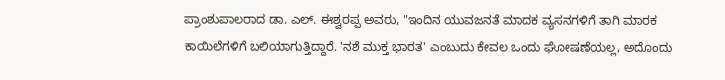ಪ್ರಾಂಶುಪಾಲರಾದ ಡಾ. ಎಲ್. ಈಶ್ವರಪ್ಪ ಅವರು, "ಇಂದಿನ ಯುವಜನತೆ ಮಾದಕ ವ್ಯಸನಗಳಿಗೆ ತಾಗಿ ಮಾರಕ ಕಾಯಿಲೆಗಳಿಗೆ ಬಲಿಯಾಗುತ್ತಿದ್ದಾರೆ. 'ನಶೆ ಮುಕ್ತ ಭಾರತ' ಎಂಬುದು ಕೇವಲ ಒಂದು ಘೋಷಣೆಯಲ್ಲ, ಅದೊಂದು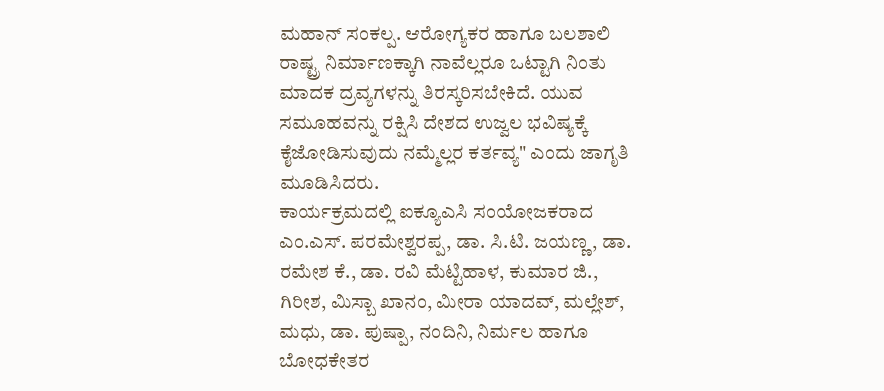ಮಹಾನ್ ಸಂಕಲ್ಪ. ಆರೋಗ್ಯಕರ ಹಾಗೂ ಬಲಶಾಲಿ ರಾಷ್ಟ್ರ ನಿರ್ಮಾಣಕ್ಕಾಗಿ ನಾವೆಲ್ಲರೂ ಒಟ್ಟಾಗಿ ನಿಂತು ಮಾದಕ ದ್ರವ್ಯಗಳನ್ನು ತಿರಸ್ಕರಿಸಬೇಕಿದೆ. ಯುವ ಸಮೂಹವನ್ನು ರಕ್ಷಿಸಿ ದೇಶದ ಉಜ್ವಲ ಭವಿಷ್ಯಕ್ಕೆ ಕೈಜೋಡಿಸುವುದು ನಮ್ಮೆಲ್ಲರ ಕರ್ತವ್ಯ" ಎಂದು ಜಾಗೃತಿ ಮೂಡಿಸಿದರು.
ಕಾರ್ಯಕ್ರಮದಲ್ಲಿ ಐಕ್ಯೂಎಸಿ ಸಂಯೋಜಕರಾದ ಎಂ.ಎಸ್. ಪರಮೇಶ್ವರಪ್ಪ, ಡಾ. ಸಿ.ಟಿ. ಜಯಣ್ಣ, ಡಾ. ರಮೇಶ ಕೆ., ಡಾ. ರವಿ ಮೆಟ್ಟಿಹಾಳ, ಕುಮಾರ ಜಿ., ಗಿರೀಶ, ಮಿಸ್ಬಾ ಖಾನಂ, ಮೀರಾ ಯಾದವ್, ಮಲ್ಲೇಶ್, ಮಧು, ಡಾ. ಪುಷ್ಪಾ, ನಂದಿನಿ, ನಿರ್ಮಲ ಹಾಗೂ ಬೋಧಕೇತರ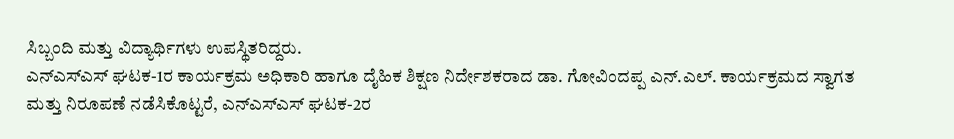ಸಿಬ್ಬಂದಿ ಮತ್ತು ವಿದ್ಯಾರ್ಥಿಗಳು ಉಪಸ್ಥಿತರಿದ್ದರು.
ಎನ್ಎಸ್ಎಸ್ ಘಟಕ-1ರ ಕಾರ್ಯಕ್ರಮ ಅಧಿಕಾರಿ ಹಾಗೂ ದೈಹಿಕ ಶಿಕ್ಷಣ ನಿರ್ದೇಶಕರಾದ ಡಾ. ಗೋವಿಂದಪ್ಪ ಎನ್.ಎಲ್. ಕಾರ್ಯಕ್ರಮದ ಸ್ವಾಗತ ಮತ್ತು ನಿರೂಪಣೆ ನಡೆಸಿಕೊಟ್ಟರೆ, ಎನ್ಎಸ್ಎಸ್ ಘಟಕ-2ರ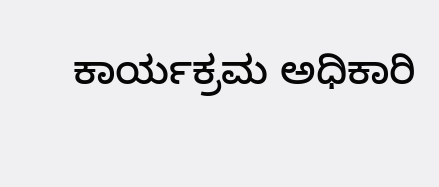ಕಾರ್ಯಕ್ರಮ ಅಧಿಕಾರಿ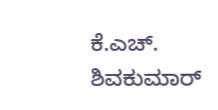ಕೆ.ಎಚ್. ಶಿವಕುಮಾರ್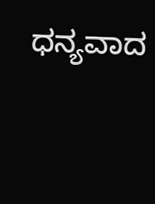ಧನ್ಯವಾದ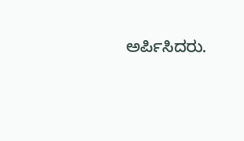ಅರ್ಪಿಸಿದರು.